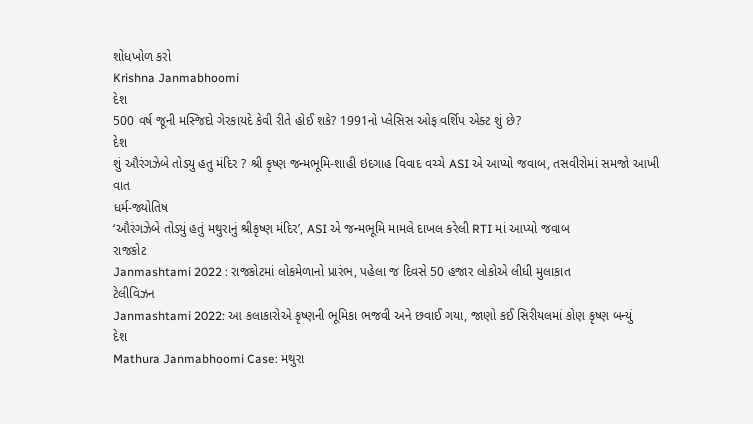શોધખોળ કરો
Krishna Janmabhoomi
દેશ
500 વર્ષ જૂની મસ્જિદો ગેરકાયદે કેવી રીતે હોઈ શકે? 1991નો પ્લેસિસ ઓફ વર્શિપ એક્ટ શું છે?
દેશ
શું ઔરંગઝેબે તોડ્યુ હતુ મંદિર ? શ્રી કૃષ્ણ જન્મભૂમિ-શાહી ઇદગાહ વિવાદ વચ્ચે ASI એ આપ્યો જવાબ, તસવીરોમાં સમજો આખી વાત
ધર્મ-જ્યોતિષ
‘ઔરંગઝેબે તોડ્યું હતું મથુરાનું શ્રીકૃષ્ણ મંદિર’, ASI એ જન્મભૂમિ મામલે દાખલ કરેલી RTI માં આપ્યો જવાબ
રાજકોટ
Janmashtami 2022 : રાજકોટમાં લોકમેળાનો પ્રારંભ, પહેલા જ દિવસે 50 હજાર લોકોએ લીધી મુલાકાત
ટેલીવિઝન
Janmashtami 2022: આ કલાકારોએ કૃષ્ણની ભૂમિકા ભજવી અને છવાઈ ગયા, જાણો કઈ સિરીયલમાં કોણ કૃષ્ણ બન્યું
દેશ
Mathura Janmabhoomi Case: મથુરા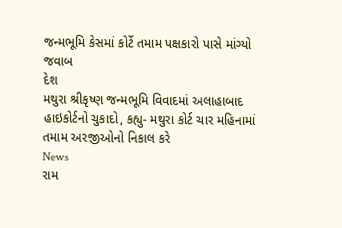જન્મભૂમિ કેસમાં કોર્ટે તમામ પક્ષકારો પાસે માંગ્યો જવાબ
દેશ
મથુરા શ્રીકૃષ્ણ જન્મભૂમિ વિવાદમાં અલાહાબાદ હાઇકોર્ટનો ચુકાદો, કહ્યુ- મથુરા કોર્ટ ચાર મહિનામાં તમામ અરજીઓનો નિકાલ કરે
News
રામ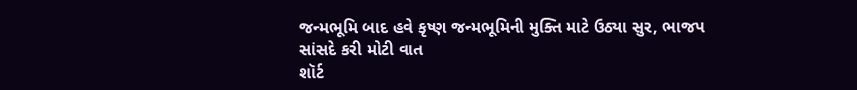જન્મભૂમિ બાદ હવે કૃષ્ણ જન્મભૂમિની મુક્તિ માટે ઉઠ્યા સુર, ભાજપ સાંસદે કરી મોટી વાત
શૉર્ટ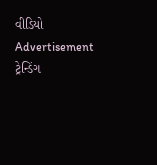વીડિયો
Advertisement
ટ્રેન્ડિંગ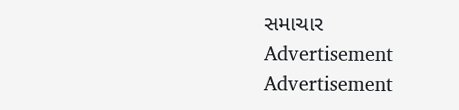સમાચાર
Advertisement
Advertisement